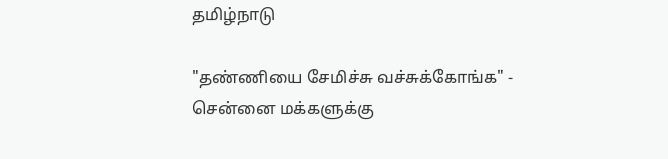தமிழ்நாடு

"தண்ணியை சேமிச்சு வச்சுக்கோங்க" - சென்னை மக்களுக்கு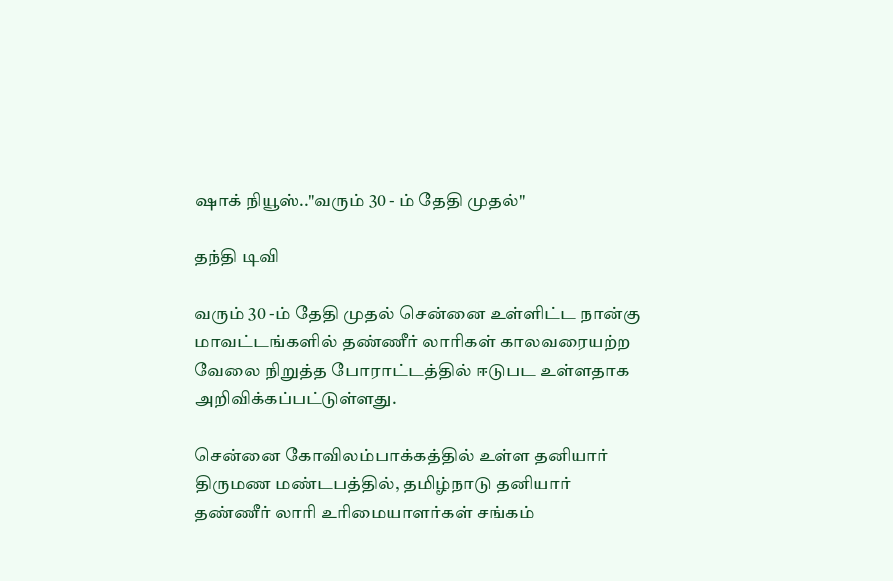ஷாக் நியூஸ்.."வரும் 30 - ம் தேதி முதல்"

தந்தி டிவி

வரும் 30 -ம் தேதி முதல் சென்னை உள்ளிட்ட நான்கு மாவட்டங்களில் தண்ணீர் லாரிகள் காலவரையற்ற வேலை நிறுத்த போராட்டத்தில் ஈடுபட உள்ளதாக அறிவிக்கப்பட்டுள்ளது.

சென்னை கோவிலம்பாக்கத்தில் உள்ள தனியார் திருமண மண்டபத்தில், தமிழ்நாடு தனியார் தண்ணீர் லாரி உரிமையாளர்கள் சங்கம்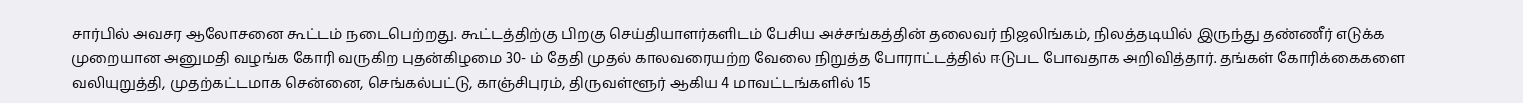சார்பில் அவசர ஆலோசனை கூட்டம் நடைபெற்றது. கூட்டத்திற்கு பிறகு செய்தியாளர்களிடம் பேசிய அச்சங்கத்தின் தலைவர் நிஜலிங்கம், நிலத்தடியில் இருந்து தண்ணீர் எடுக்க முறையான அனுமதி வழங்க கோரி வருகிற புதன்கிழமை 30- ம் தேதி முதல் காலவரையற்ற வேலை நிறுத்த போராட்டத்தில் ஈடுபட போவதாக அறிவித்தார். தங்கள் கோரிக்கைகளை வலியுறுத்தி, முதற்கட்டமாக சென்னை, செங்கல்பட்டு, காஞ்சிபுரம், திருவள்ளூர் ஆகிய 4 மாவட்டங்களில் 15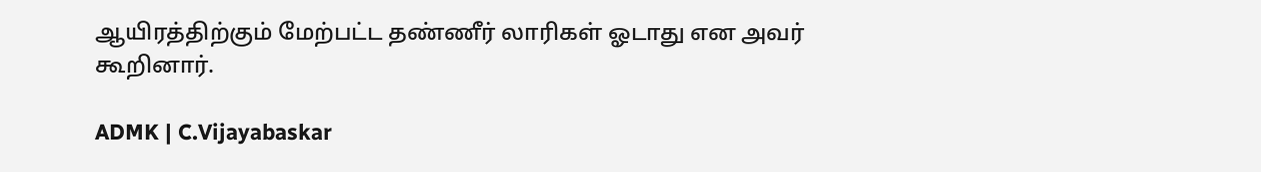ஆயிரத்திற்கும் மேற்பட்ட தண்ணீர் லாரிகள் ஓடாது என அவர் கூறினார்.

ADMK | C.Vijayabaskar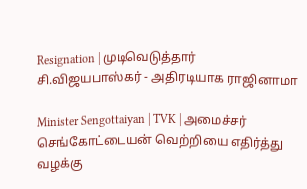Resignation | முடிவெடுத்தார் சி.விஜயபாஸ்கர் - அதிரடியாக ராஜினாமா

Minister Sengottaiyan | TVK | அமைச்சர் செங்கோட்டையன் வெற்றியை எதிர்த்து வழக்கு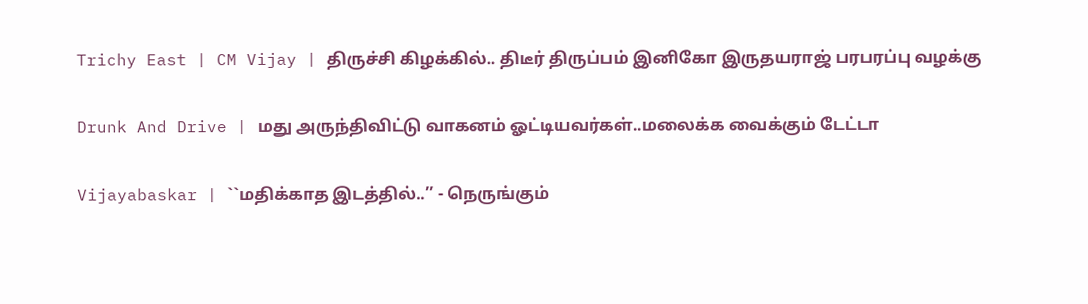Trichy East | CM Vijay | திருச்சி கிழக்கில்.. திடீர் திருப்பம் இனிகோ இருதயராஜ் பரபரப்பு வழக்கு

Drunk And Drive | மது அருந்திவிட்டு வாகனம் ஓட்டியவர்கள்..மலைக்க வைக்கும் டேட்டா

Vijayabaskar | ``மதிக்காத இடத்தில்..’’ - நெருங்கும்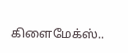கிளைமேக்ஸ்..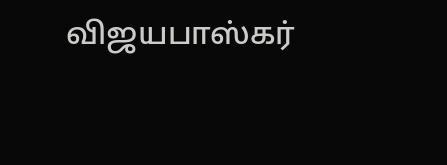விஜயபாஸ்கர்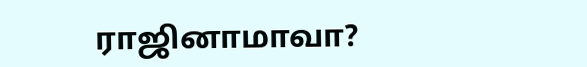ராஜினாமாவா?